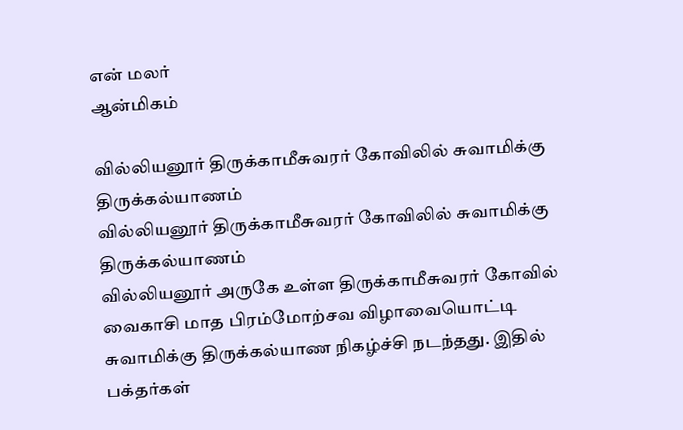என் மலர்
ஆன்மிகம்

வில்லியனூர் திருக்காமீசுவரர் கோவிலில் சுவாமிக்கு திருக்கல்யாணம்
வில்லியனூர் திருக்காமீசுவரர் கோவிலில் சுவாமிக்கு திருக்கல்யாணம்
வில்லியனூர் அருகே உள்ள திருக்காமீசுவரர் கோவில் வைகாசி மாத பிரம்மோற்சவ விழாவையொட்டி சுவாமிக்கு திருக்கல்யாண நிகழ்ச்சி நடந்தது. இதில் பக்தர்கள்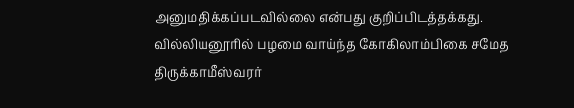அனுமதிக்கப்படவில்லை என்பது குறிப்பிடத்தக்கது.
வில்லியனூரில் பழமை வாய்ந்த கோகிலாம்பிகை சமேத திருக்காமீஸ்வரர்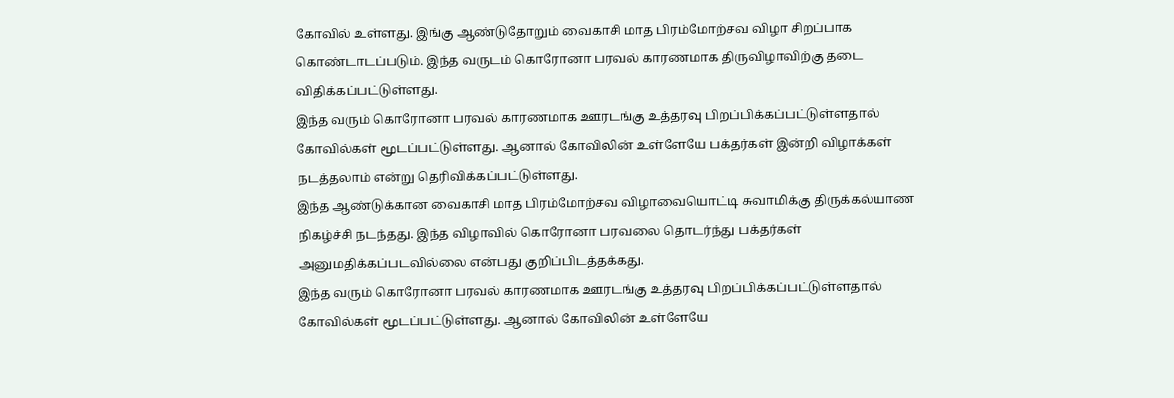கோவில் உள்ளது. இங்கு ஆண்டுதோறும் வைகாசி மாத பிரம்மோற்சவ விழா சிறப்பாக கொண்டாடப்படும். இந்த வருடம் கொரோனா பரவல் காரணமாக திருவிழாவிற்கு தடை விதிக்கப்பட்டுள்ளது.
இந்த வரும் கொரோனா பரவல் காரணமாக ஊரடங்கு உத்தரவு பிறப்பிக்கப்பட்டுள்ளதால் கோவில்கள் மூடப்பட்டுள்ளது. ஆனால் கோவிலின் உள்ளேயே பக்தர்கள் இன்றி விழாக்கள் நடத்தலாம் என்று தெரிவிக்கப்பட்டுள்ளது.
இந்த ஆண்டுக்கான வைகாசி மாத பிரம்மோற்சவ விழாவையொட்டி சுவாமிக்கு திருக்கல்யாண நிகழ்ச்சி நடந்தது. இந்த விழாவில் கொரோனா பரவலை தொடர்ந்து பக்தர்கள் அனுமதிக்கப்படவில்லை என்பது குறிப்பிடத்தக்கது.
இந்த வரும் கொரோனா பரவல் காரணமாக ஊரடங்கு உத்தரவு பிறப்பிக்கப்பட்டுள்ளதால் கோவில்கள் மூடப்பட்டுள்ளது. ஆனால் கோவிலின் உள்ளேயே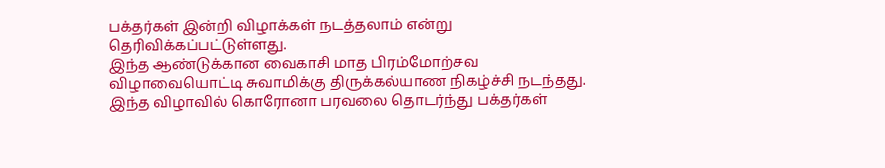பக்தர்கள் இன்றி விழாக்கள் நடத்தலாம் என்று தெரிவிக்கப்பட்டுள்ளது.
இந்த ஆண்டுக்கான வைகாசி மாத பிரம்மோற்சவ விழாவையொட்டி சுவாமிக்கு திருக்கல்யாண நிகழ்ச்சி நடந்தது. இந்த விழாவில் கொரோனா பரவலை தொடர்ந்து பக்தர்கள்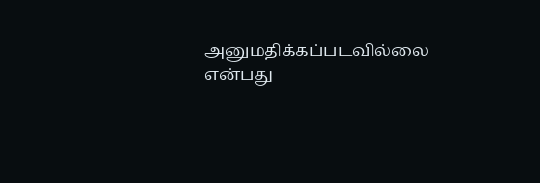அனுமதிக்கப்படவில்லை என்பது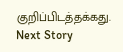குறிப்பிடத்தக்கது.
Next Story